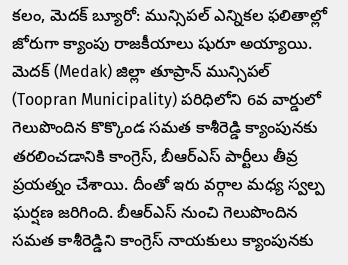కలం, మెదక్ బ్యూరో: మున్సిపల్ ఎన్నికల ఫలితాల్లో జోరుగా క్యాంపు రాజకీయాలు షురూ అయ్యాయి. మెదక్ (Medak) జిల్లా తూప్రాన్ మున్సిపల్ (Toopran Municipality) పరిధిలోని 6వ వార్డులో గెలుపొందిన కొక్కొండ సమత కాశీరెడ్డి క్యాంపునకు తరలించడానికి కాంగ్రెస్, బీఆర్ఎస్ పార్టీలు తీవ్ర ప్రయత్నం చేశాయి. దీంతో ఇరు వర్గాల మధ్య స్వల్ప ఘర్షణ జరిగింది. బీఆర్ఎస్ నుంచి గెలుపొందిన సమత కాశీరెడ్డిని కాంగ్రెస్ నాయకులు క్యాంపునకు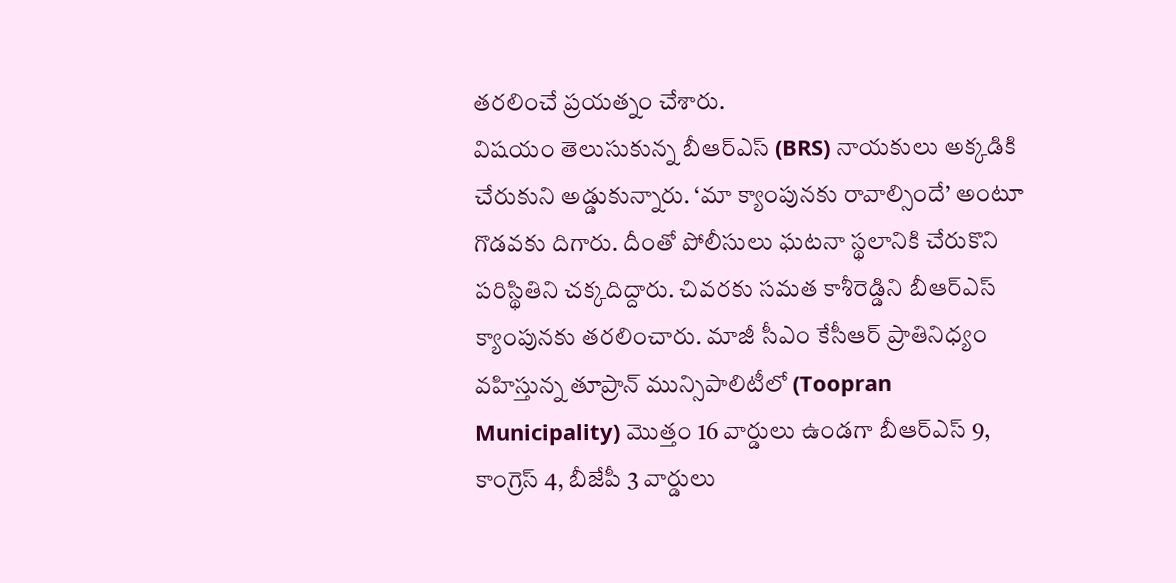తరలించే ప్రయత్నం చేశారు.
విషయం తెలుసుకున్న బీఆర్ఎస్ (BRS) నాయకులు అక్కడికి చేరుకుని అడ్డుకున్నారు. ‘మా క్యాంపునకు రావాల్సిందే’ అంటూ గొడవకు దిగారు. దీంతో పోలీసులు ఘటనా స్థలానికి చేరుకొని పరిస్థితిని చక్కదిద్దారు. చివరకు సమత కాశీరెడ్డిని బీఆర్ఎస్ క్యాంపునకు తరలించారు. మాజీ సీఎం కేసీఆర్ ప్రాతినిధ్యం వహిస్తున్న తూప్రాన్ మున్సిపాలిటీలో (Toopran Municipality) మొత్తం 16 వార్డులు ఉండగా బీఆర్ఎస్ 9, కాంగ్రెస్ 4, బీజేపీ 3 వార్డులు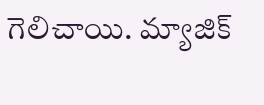గెలిచాయి. మ్యాజిక్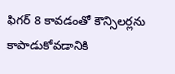ఫిగర్ 8 కావడంతో కౌన్సిలర్లను కాపాడుకోవడానికి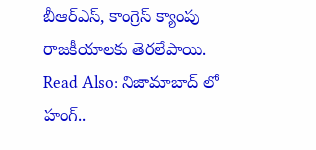బీఆర్ఎస్, కాంగ్రెస్ క్యాంపు రాజకీయాలకు తెరలేపాయి.
Read Also: నిజామాబాద్ లో హంగ్..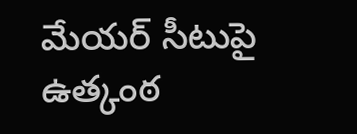మేయర్ సీటుపై ఉత్కంఠ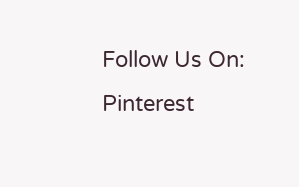Follow Us On: Pinterest